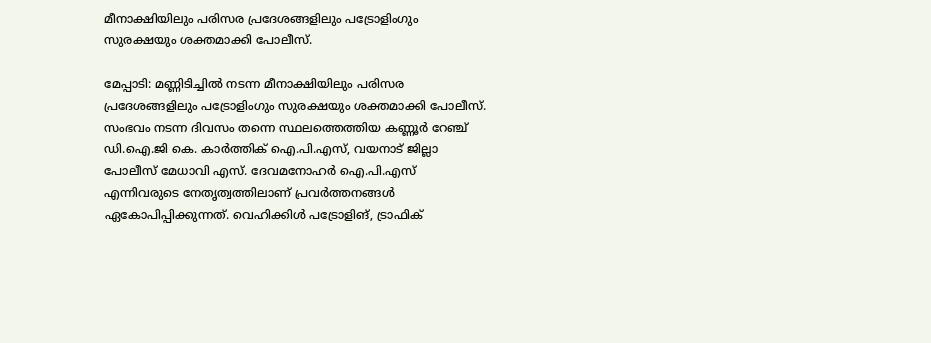മീനാക്ഷിയിലും പരിസര പ്രദേശങ്ങളിലും പട്രോളിംഗും സുരക്ഷയും ശക്തമാക്കി പോലീസ്.

മേപ്പാടി: മണ്ണിടിച്ചിൽ നടന്ന മീനാക്ഷിയിലും പരിസര പ്രദേശങ്ങളിലും പട്രോളിംഗും സുരക്ഷയും ശക്തമാക്കി പോലീസ്. സംഭവം നടന്ന ദിവസം തന്നെ സ്ഥലത്തെത്തിയ കണ്ണൂർ റേഞ്ച് ഡി.ഐ.ജി കെ. കാർത്തിക് ഐ.പി.എസ്, വയനാട് ജില്ലാ പോലീസ് മേധാവി എസ്. ദേവമനോഹർ ഐ.പി.എസ് എന്നിവരുടെ നേതൃത്വത്തിലാണ് പ്രവർത്തനങ്ങൾ ഏകോപിപ്പിക്കുന്നത്. വെഹിക്കിള്‍ പട്രോളിങ്, ട്രാഫിക്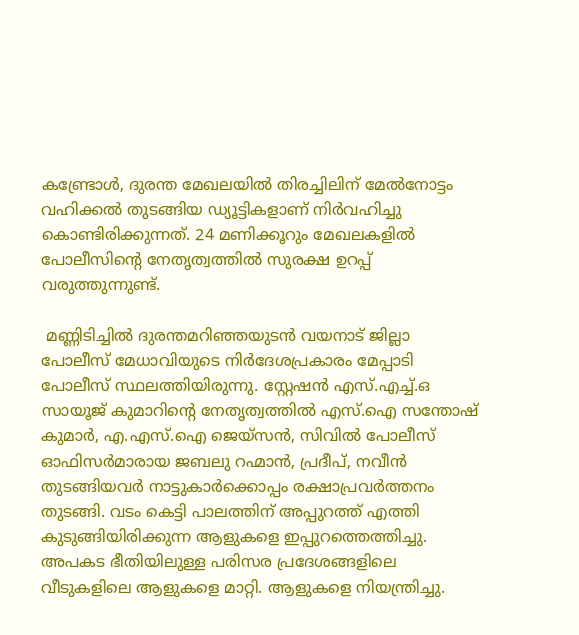കണ്ട്രോള്‍, ദുരന്ത മേഖലയില്‍ തിരച്ചിലിന് മേല്‍നോട്ടം വഹിക്കല്‍ തുടങ്ങിയ ഡ്യൂട്ടികളാണ് നിര്‍വഹിച്ചു കൊണ്ടിരിക്കുന്നത്. 24 മണിക്കൂറും മേഖലകളില്‍ പോലീസിന്റെ നേതൃത്വത്തില്‍ സുരക്ഷ ഉറപ്പ് വരുത്തുന്നുണ്ട്.

 മണ്ണിടിച്ചിൽ ദുരന്തമറിഞ്ഞയുടൻ വയനാട് ജില്ലാ പോലീസ് മേധാവിയുടെ നിർദേശപ്രകാരം മേപ്പാടി പോലീസ് സ്ഥലത്തിയിരുന്നു. സ്റ്റേഷൻ എസ്.എച്ച്.ഒ സായൂജ് കുമാറിന്റെ നേതൃത്വത്തിൽ എസ്.ഐ സന്തോഷ് കുമാർ, എ.എസ്.ഐ ജെയ്സൻ, സിവിൽ പോലീസ് ഓഫിസർമാരായ ജബലു റഹ്മാൻ, പ്രദീപ്, നവീൻ തുടങ്ങിയവർ നാട്ടുകാർക്കൊപ്പം രക്ഷാപ്രവർത്തനം തുടങ്ങി. വടം കെട്ടി പാലത്തിന് അപ്പുറത്ത് എത്തി കുടുങ്ങിയിരിക്കുന്ന ആളുകളെ ഇപ്പുറത്തെത്തിച്ചു. അപകട ഭീതിയിലുള്ള പരിസര പ്രദേശങ്ങളിലെ വീടുകളിലെ ആളുകളെ മാറ്റി. ആളുകളെ നിയന്ത്രിച്ചു.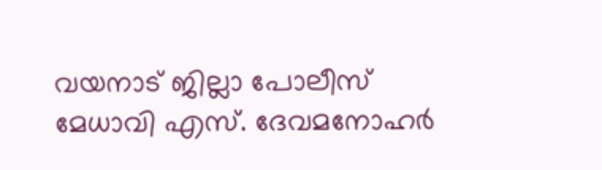വയനാട് ജില്ലാ പോലീസ് മേധാവി എസ്. ദേവമനോഹർ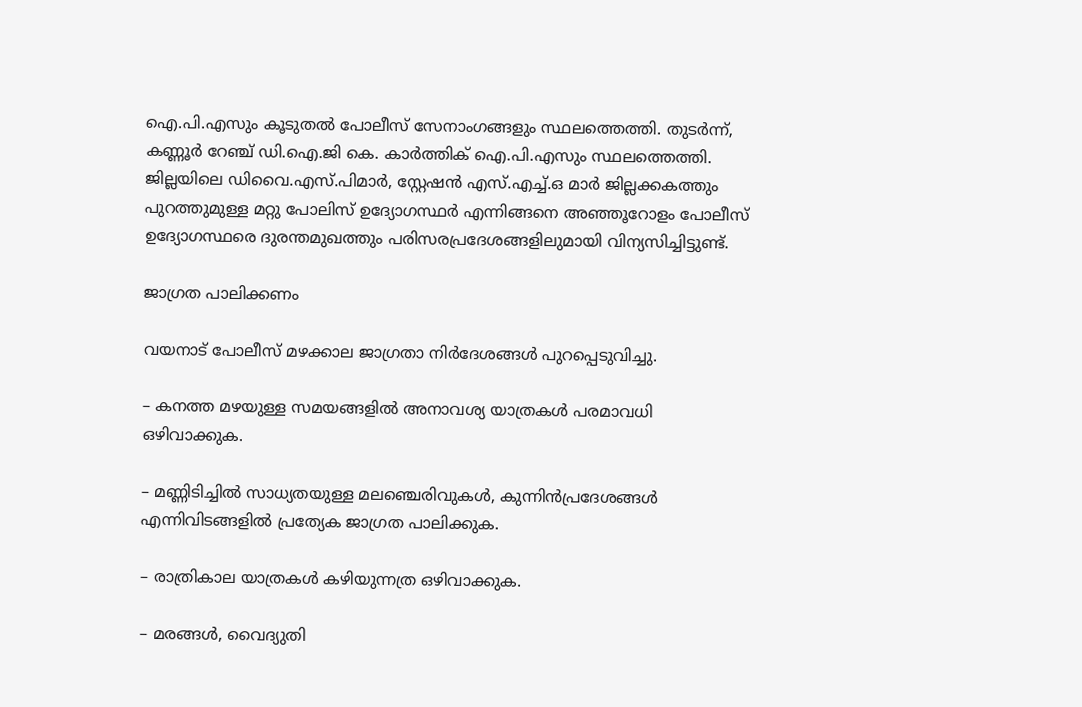ഐ.പി.എസും കൂടുതൽ പോലീസ് സേനാംഗങ്ങളും സ്ഥലത്തെത്തി. തുടർന്ന്, കണ്ണൂർ റേഞ്ച് ഡി.ഐ.ജി കെ. കാർത്തിക് ഐ.പി.എസും സ്ഥലത്തെത്തി. ജില്ലയിലെ ഡിവൈ.എസ്.പിമാർ, സ്റ്റേഷൻ എസ്.എച്ച്.ഒ മാർ ജില്ലക്കകത്തും പുറത്തുമുള്ള മറ്റു പോലിസ് ഉദ്യോഗസ്ഥർ എന്നിങ്ങനെ അഞ്ഞൂറോളം പോലീസ് ഉദ്യോഗസ്ഥരെ ദുരന്തമുഖത്തും പരിസരപ്രദേശങ്ങളിലുമായി വിന്യസിച്ചിട്ടുണ്ട്.

ജാഗ്രത പാലിക്കണം

വയനാട് പോലീസ് മഴക്കാല ജാഗ്രതാ നിര്‍ദേശങ്ങള്‍ പുറപ്പെടുവിച്ചു.

– കനത്ത മഴയുള്ള സമയങ്ങളില്‍ അനാവശ്യ യാത്രകള്‍ പരമാവധി ഒഴിവാക്കുക.

– മണ്ണിടിച്ചില്‍ സാധ്യതയുള്ള മലഞ്ചെരിവുകള്‍, കുന്നിന്‍പ്രദേശങ്ങള്‍ എന്നിവിടങ്ങളില്‍ പ്രത്യേക ജാഗ്രത പാലിക്കുക.

– രാത്രികാല യാത്രകള്‍ കഴിയുന്നത്ര ഒഴിവാക്കുക.

– മരങ്ങള്‍, വൈദ്യുതി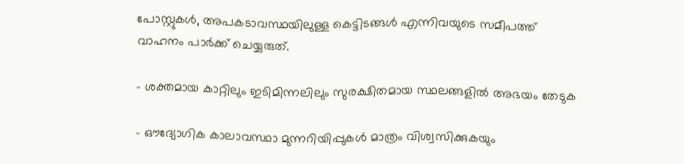പോസ്റ്റുകള്‍, അപകടാവസ്ഥയിലുള്ള കെട്ടിടങ്ങള്‍ എന്നിവയുടെ സമീപത്ത് വാഹനം പാര്‍ക്ക് ചെയ്യരുത്.

– ശക്തമായ കാറ്റിലും ഇടിമിന്നലിലും സുരക്ഷിതമായ സ്ഥലങ്ങളില്‍ അഭയം തേടുക

– ഔദ്യോഗിക കാലാവസ്ഥാ മുന്നറിയിപ്പുകള്‍ മാത്രം വിശ്വസിക്കുകയും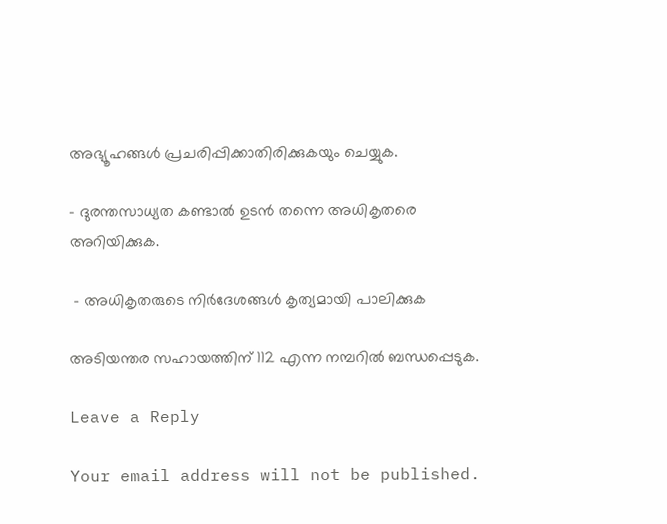അഭ്യൂഹങ്ങള്‍ പ്രചരിപ്പിക്കാതിരിക്കുകയും ചെയ്യുക.

– ദുരന്തസാധ്യത കണ്ടാല്‍ ഉടന്‍ തന്നെ അധികൃതരെ അറിയിക്കുക.

 – അധികൃതരുടെ നിർദേശങ്ങൾ കൃത്യമായി പാലിക്കുക

അടിയന്തര സഹായത്തിന് 112 എന്ന നമ്പറില്‍ ബന്ധപ്പെടുക.

Leave a Reply

Your email address will not be published.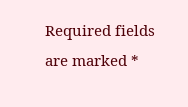Required fields are marked *